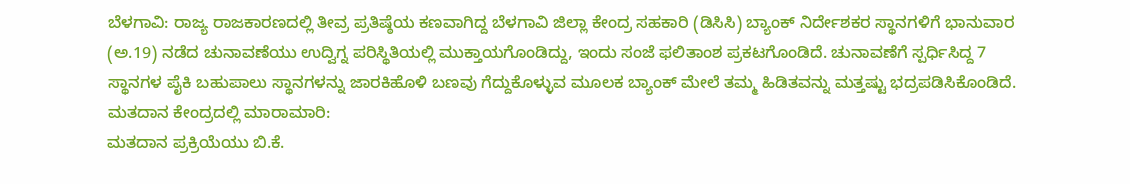ಬೆಳಗಾವಿ: ರಾಜ್ಯ ರಾಜಕಾರಣದಲ್ಲಿ ತೀವ್ರ ಪ್ರತಿಷ್ಠೆಯ ಕಣವಾಗಿದ್ದ ಬೆಳಗಾವಿ ಜಿಲ್ಲಾ ಕೇಂದ್ರ ಸಹಕಾರಿ (ಡಿಸಿಸಿ) ಬ್ಯಾಂಕ್ ನಿರ್ದೇಶಕರ ಸ್ಥಾನಗಳಿಗೆ ಭಾನುವಾರ (ಅ.19) ನಡೆದ ಚುನಾವಣೆಯು ಉದ್ವಿಗ್ನ ಪರಿಸ್ಥಿತಿಯಲ್ಲಿ ಮುಕ್ತಾಯಗೊಂಡಿದ್ದು, ಇಂದು ಸಂಜೆ ಫಲಿತಾಂಶ ಪ್ರಕಟಗೊಂಡಿದೆ. ಚುನಾವಣೆಗೆ ಸ್ಪರ್ಧಿಸಿದ್ದ 7 ಸ್ಥಾನಗಳ ಪೈಕಿ ಬಹುಪಾಲು ಸ್ಥಾನಗಳನ್ನು ಜಾರಕಿಹೊಳಿ ಬಣವು ಗೆದ್ದುಕೊಳ್ಳುವ ಮೂಲಕ ಬ್ಯಾಂಕ್ ಮೇಲೆ ತಮ್ಮ ಹಿಡಿತವನ್ನು ಮತ್ತಷ್ಟು ಭದ್ರಪಡಿಸಿಕೊಂಡಿದೆ.
ಮತದಾನ ಕೇಂದ್ರದಲ್ಲಿ ಮಾರಾಮಾರಿ:
ಮತದಾನ ಪ್ರಕ್ರಿಯೆಯು ಬಿ.ಕೆ.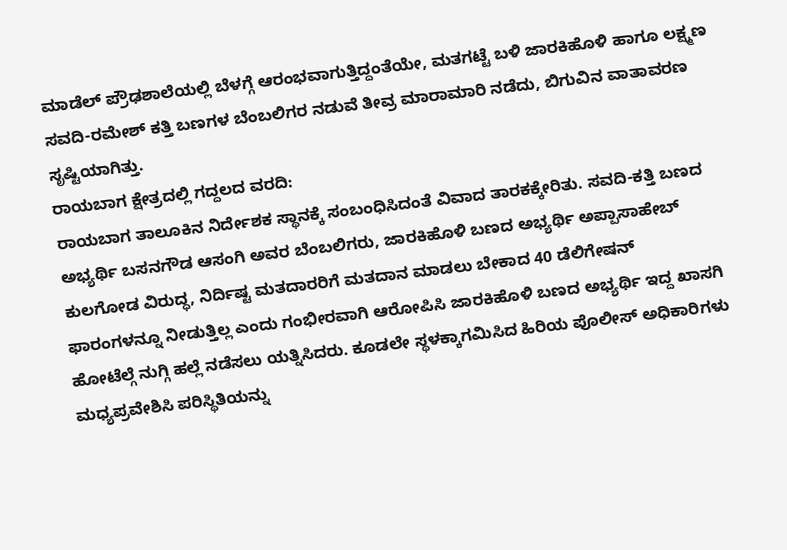ಮಾಡೆಲ್ ಪ್ರೌಢಶಾಲೆಯಲ್ಲಿ ಬೆಳಗ್ಗೆ ಆರಂಭವಾಗುತ್ತಿದ್ದಂತೆಯೇ, ಮತಗಟ್ಟೆ ಬಳಿ ಜಾರಕಿಹೊಳಿ ಹಾಗೂ ಲಕ್ಷ್ಮಣ ಸವದಿ-ರಮೇಶ್ ಕತ್ತಿ ಬಣಗಳ ಬೆಂಬಲಿಗರ ನಡುವೆ ತೀವ್ರ ಮಾರಾಮಾರಿ ನಡೆದು, ಬಿಗುವಿನ ವಾತಾವರಣ ಸೃಷ್ಟಿಯಾಗಿತ್ತು.
ರಾಯಬಾಗ ಕ್ಷೇತ್ರದಲ್ಲಿ ಗದ್ದಲದ ವರದಿ:
ರಾಯಬಾಗ ತಾಲೂಕಿನ ನಿರ್ದೇಶಕ ಸ್ಥಾನಕ್ಕೆ ಸಂಬಂಧಿಸಿದಂತೆ ವಿವಾದ ತಾರಕಕ್ಕೇರಿತು. ಸವದಿ-ಕತ್ತಿ ಬಣದ ಅಭ್ಯರ್ಥಿ ಬಸನಗೌಡ ಆಸಂಗಿ ಅವರ ಬೆಂಬಲಿಗರು, ಜಾರಕಿಹೊಳಿ ಬಣದ ಅಭ್ಯರ್ಥಿ ಅಪ್ಪಾಸಾಹೇಬ್ ಕುಲಗೋಡ ವಿರುದ್ಧ, ನಿರ್ದಿಷ್ಟ ಮತದಾರರಿಗೆ ಮತದಾನ ಮಾಡಲು ಬೇಕಾದ 40 ಡೆಲಿಗೇಷನ್ ಫಾರಂಗಳನ್ನೂ ನೀಡುತ್ತಿಲ್ಲ ಎಂದು ಗಂಭೀರವಾಗಿ ಆರೋಪಿಸಿ ಜಾರಕಿಹೊಳಿ ಬಣದ ಅಭ್ಯರ್ಥಿ ಇದ್ದ ಖಾಸಗಿ ಹೋಟೆಲ್ಗೆ ನುಗ್ಗಿ ಹಲ್ಲೆ ನಡೆಸಲು ಯತ್ನಿಸಿದರು. ಕೂಡಲೇ ಸ್ಥಳಕ್ಕಾಗಮಿಸಿದ ಹಿರಿಯ ಪೊಲೀಸ್ ಅಧಿಕಾರಿಗಳು ಮಧ್ಯಪ್ರವೇಶಿಸಿ ಪರಿಸ್ಥಿತಿಯನ್ನು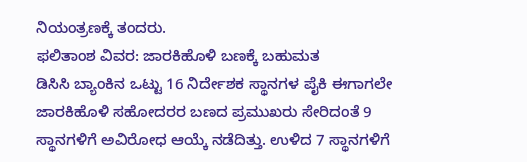ನಿಯಂತ್ರಣಕ್ಕೆ ತಂದರು.
ಫಲಿತಾಂಶ ವಿವರ: ಜಾರಕಿಹೊಳಿ ಬಣಕ್ಕೆ ಬಹುಮತ
ಡಿಸಿಸಿ ಬ್ಯಾಂಕಿನ ಒಟ್ಟು 16 ನಿರ್ದೇಶಕ ಸ್ಥಾನಗಳ ಪೈಕಿ ಈಗಾಗಲೇ ಜಾರಕಿಹೊಳಿ ಸಹೋದರರ ಬಣದ ಪ್ರಮುಖರು ಸೇರಿದಂತೆ 9 ಸ್ಥಾನಗಳಿಗೆ ಅವಿರೋಧ ಆಯ್ಕೆ ನಡೆದಿತ್ತು. ಉಳಿದ 7 ಸ್ಥಾನಗಳಿಗೆ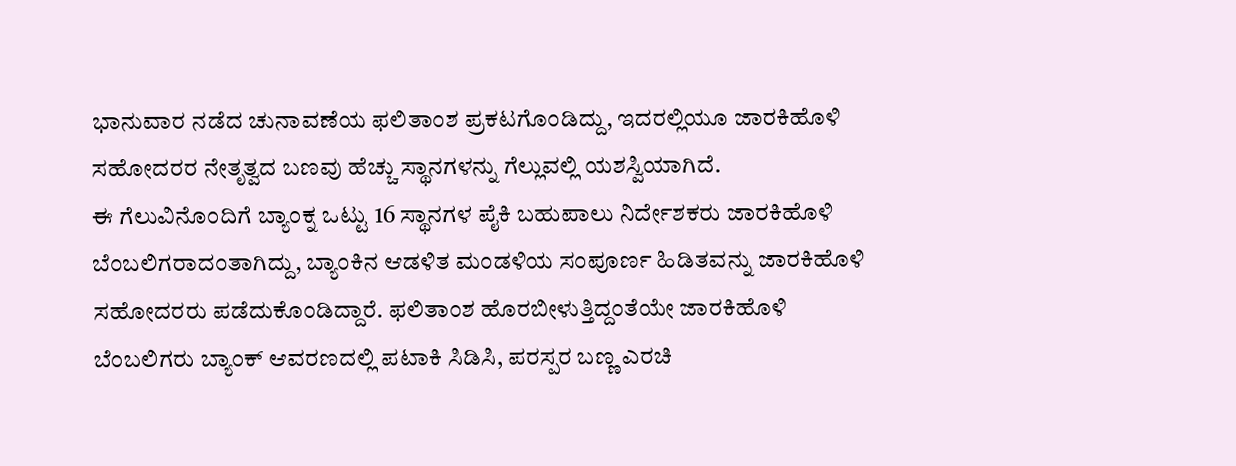ಭಾನುವಾರ ನಡೆದ ಚುನಾವಣೆಯ ಫಲಿತಾಂಶ ಪ್ರಕಟಗೊಂಡಿದ್ದು, ಇದರಲ್ಲಿಯೂ ಜಾರಕಿಹೊಳಿ ಸಹೋದರರ ನೇತೃತ್ವದ ಬಣವು ಹೆಚ್ಚು ಸ್ಥಾನಗಳನ್ನು ಗೆಲ್ಲುವಲ್ಲಿ ಯಶಸ್ವಿಯಾಗಿದೆ.
ಈ ಗೆಲುವಿನೊಂದಿಗೆ ಬ್ಯಾಂಕ್ನ ಒಟ್ಟು 16 ಸ್ಥಾನಗಳ ಪೈಕಿ ಬಹುಪಾಲು ನಿರ್ದೇಶಕರು ಜಾರಕಿಹೊಳಿ ಬೆಂಬಲಿಗರಾದಂತಾಗಿದ್ದು, ಬ್ಯಾಂಕಿನ ಆಡಳಿತ ಮಂಡಳಿಯ ಸಂಪೂರ್ಣ ಹಿಡಿತವನ್ನು ಜಾರಕಿಹೊಳಿ ಸಹೋದರರು ಪಡೆದುಕೊಂಡಿದ್ದಾರೆ. ಫಲಿತಾಂಶ ಹೊರಬೀಳುತ್ತಿದ್ದಂತೆಯೇ ಜಾರಕಿಹೊಳಿ ಬೆಂಬಲಿಗರು ಬ್ಯಾಂಕ್ ಆವರಣದಲ್ಲಿ ಪಟಾಕಿ ಸಿಡಿಸಿ, ಪರಸ್ಪರ ಬಣ್ಣ ಎರಚಿ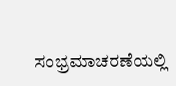ಸಂಭ್ರಮಾಚರಣೆಯಲ್ಲಿ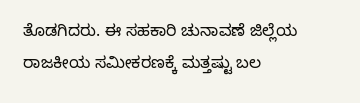ತೊಡಗಿದರು. ಈ ಸಹಕಾರಿ ಚುನಾವಣೆ ಜಿಲ್ಲೆಯ ರಾಜಕೀಯ ಸಮೀಕರಣಕ್ಕೆ ಮತ್ತಷ್ಟು ಬಲ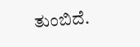ತುಂಬಿದೆ.